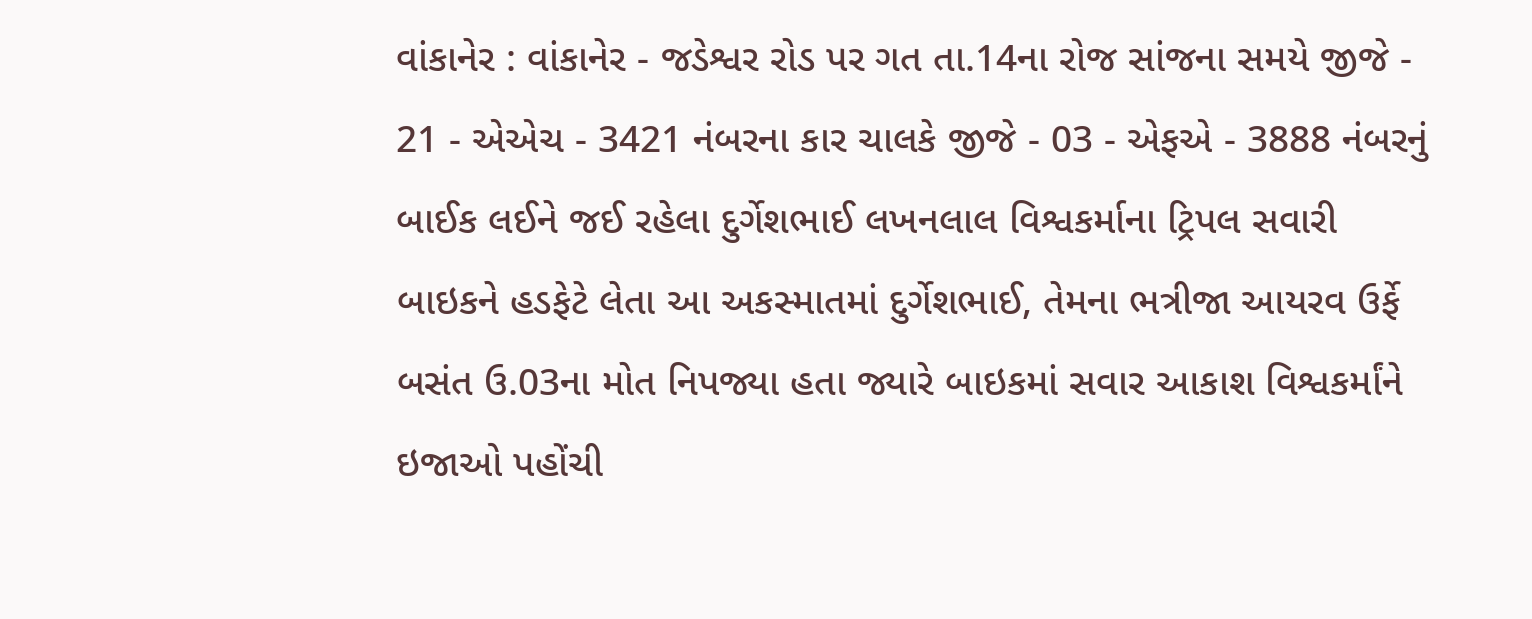વાંકાનેર : વાંકાનેર - જડેશ્વર રોડ પર ગત તા.14ના રોજ સાંજના સમયે જીજે - 21 - એએચ - 3421 નંબરના કાર ચાલકે જીજે - 03 - એફએ - 3888 નંબરનું બાઈક લઈને જઈ રહેલા દુર્ગેશભાઈ લખનલાલ વિશ્વકર્માના ટ્રિપલ સવારી બાઇકને હડફેટે લેતા આ અકસ્માતમાં દુર્ગેશભાઈ, તેમના ભત્રીજા આયરવ ઉર્ફે બસંત ઉ.03ના મોત નિપજ્યા હતા જ્યારે બાઇકમાં સવાર આકાશ વિશ્વકર્માંને ઇજાઓ પહોંચી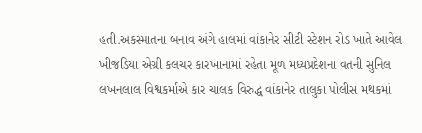હતી.અકસ્માતના બનાવ અંગે હાલમાં વાંકાનેર સીટી સ્ટેશન રોડ ખાતે આવેલ ખીજડિયા એગ્રી કલચર કારખાનામાં રહેતા મૂળ મધ્યપ્રદેશના વતની સુનિલ લખનલાલ વિશ્વકર્માએ કાર ચાલક વિરુદ્ધ વાંકાનેર તાલુકા પોલીસ મથકમાં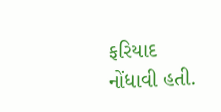ફરિયાદ નોંધાવી હતી.